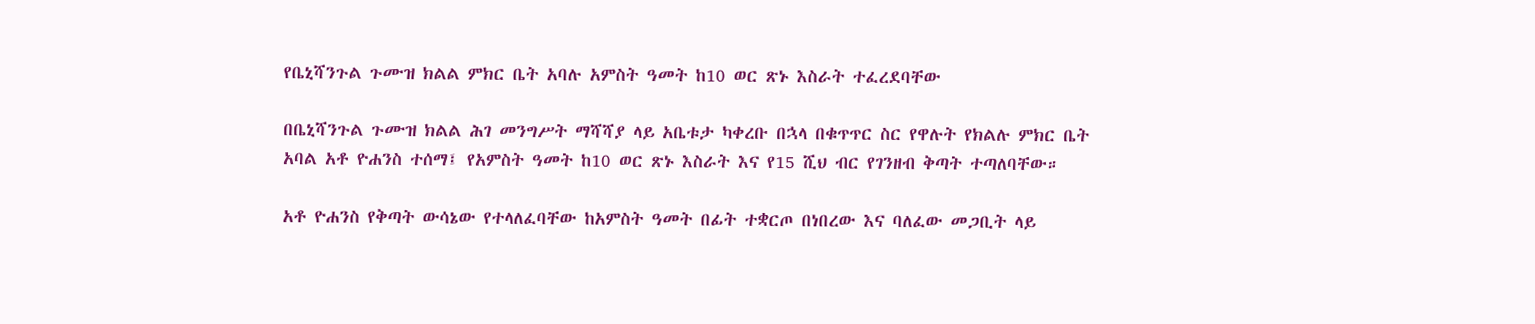የቤኒሻንጉል ጉሙዝ ክልል ምክር ቤት አባሉ አምስት ዓመት ከ10 ወር ጽኑ እስራት ተፈረደባቸው

በቤኒሻንጉል ጉሙዝ ክልል ሕገ መንግሥት ማሻሻያ ላይ አቤቱታ ካቀረቡ በኋላ በቁጥጥር ስር የዋሉት የክልሉ ምክር ቤት አባል አቶ ዮሐንስ ተሰማ፤ የአምስት ዓመት ከ10 ወር ጽኑ እስራት እና የ15 ሺህ ብር የገንዘብ ቅጣት ተጣለባቸው።

አቶ ዮሐንስ የቅጣት ውሳኔው የተላለፈባቸው ከአምስት ዓመት በፊት ተቋርጦ በነበረው እና ባለፈው መጋቢት ላይ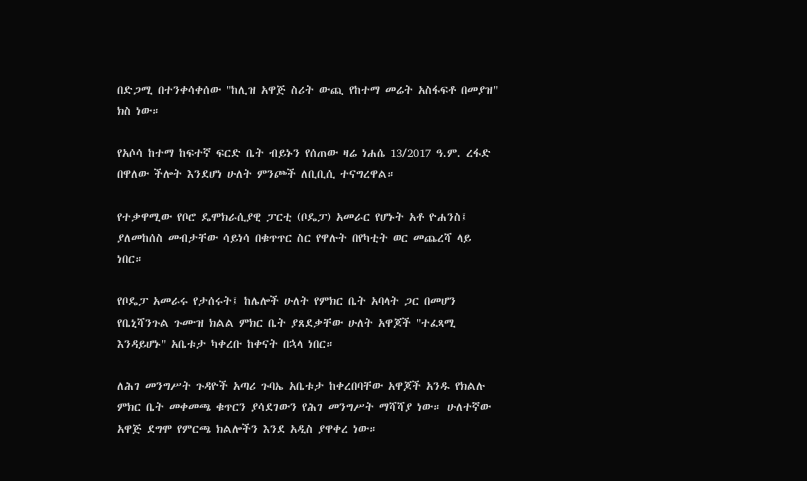በድጋሚ በተንቀሳቀሰው "ከሊዝ አዋጅ ስሪት ውጪ የከተማ መሬት አስፋፍቶ በመያዝ" ክስ ነው።

የአሶሳ ከተማ ከፍተኛ ፍርድ ቤት ብይኑን የሰጠው ዛሬ ነሐሴ 13/2017 ዓ.ም. ረፋድ በዋለው ችሎት እንደሆነ ሁለት ምንጮች ለቢቢሲ ተናግረዋል።

የተቃዋሚው የቦሮ ዴሞክራሲያዊ ፓርቲ (ቦዴፓ) አመራር የሆኑት አቶ ዮሐንስ፤ ያለመከሰስ መብታቸው ሳይነሳ በቁጥጥር ስር የዋሉት በየካቲት ወር መጨረሻ ላይ ነበር።

የቦዴፓ አመራሩ የታሰሩት፤ ከሌሎች ሁለት የምክር ቤት አባላት ጋር በመሆን የቤኒሻንጉል ጉሙዝ ክልል ምክር ቤት ያጸደቃቸው ሁለት አዋጆች "ተፈጻሚ እንዳይሆኑ" አቤቱታ ካቀረቡ ከቀናት በኋላ ነበር።

ለሕገ መንግሥት ጉዳዮች አጣሪ ጉባኤ አቤቱታ ከቀረበባቸው አዋጆች አንዱ የክልሉ ምክር ቤት መቀመጫ ቁጥርን ያሳደገውን የሕገ መንግሥት ማሻሻያ ነው። ሁለተኛው አዋጅ ደግሞ የምርጫ ክልሎችን እንደ አዲስ ያዋቀረ ነው።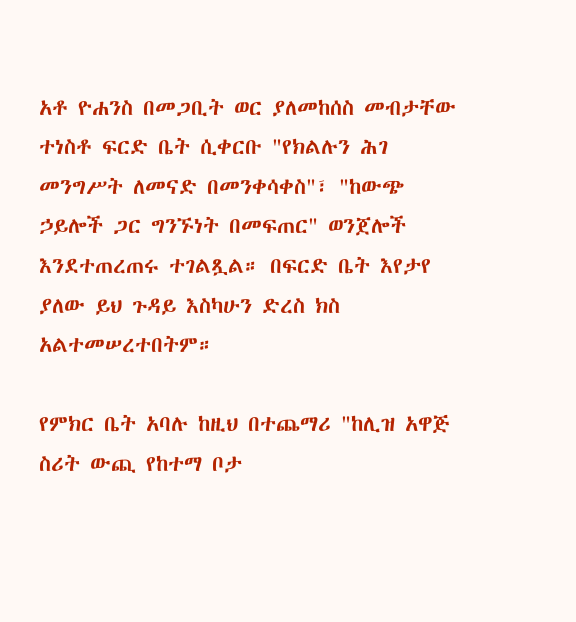አቶ ዮሐንስ በመጋቢት ወር ያለመከሰስ መብታቸው ተነስቶ ፍርድ ቤት ሲቀርቡ "የክልሉን ሕገ መንግሥት ለመናድ በመንቀሳቀስ"፣ "ከውጭ ኃይሎች ጋር ግንኙነት በመፍጠር" ወንጀሎች እንደተጠረጠሩ ተገልጿል። በፍርድ ቤት እየታየ ያለው ይህ ጉዳይ እስካሁን ድረስ ክስ አልተመሠረተበትም።

የምክር ቤት አባሉ ከዚህ በተጨማሪ "ከሊዝ አዋጅ ስሪት ውጪ የከተማ ቦታ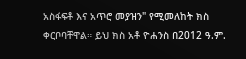አስፋፍቶ እና አጥሮ መያዝን" የሚመለከት ክስ ቀርቦባቸዋል። ይህ ክስ አቶ ዮሐንስ በ2012 ዓ.ም.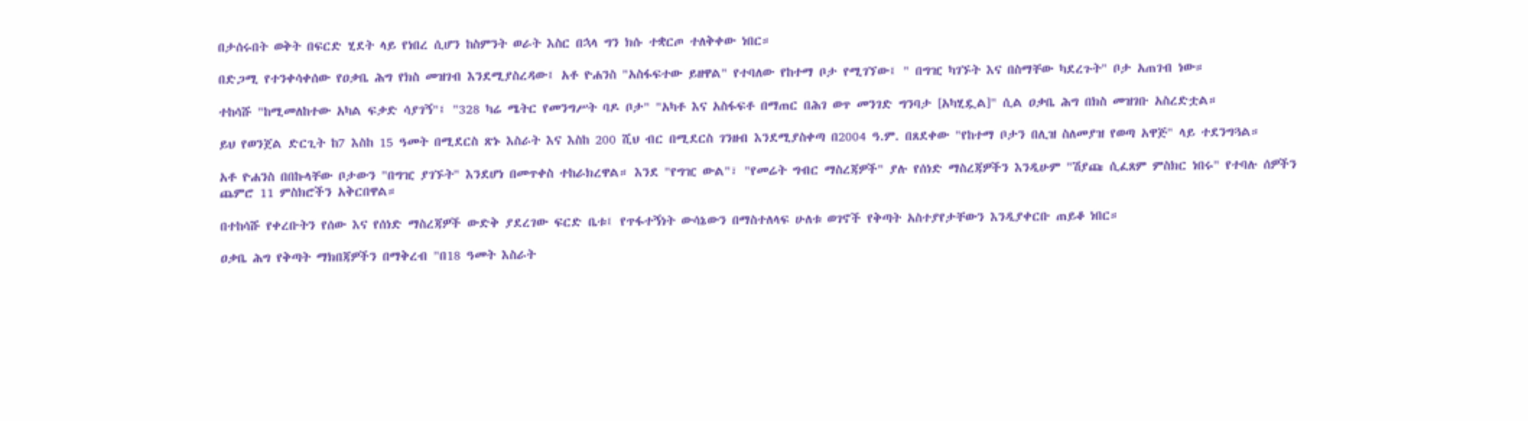በታሰሩበት ወቅት በፍርድ ሂደት ላይ የነበረ ሲሆን ከስምንት ወራት እስር በኋላ ግን ክሱ ተቋርጦ ተለቅቀው ነበር።

በድጋሚ የተንቀሳቀሰው የዐቃቤ ሕግ የክስ መዝገብ እንደሚያስረዳው፤ አቶ ዮሐንስ "አስፋፍተው ይዘዋል" የተባለው የከተማ ቦታ የሚገኘው፤ " በግዢ ካገኙት እና በስማቸው ካደረጉት" ቦታ አጠገብ ነው።

ተከሳሹ "ከሚመለከተው አካል ፍቃድ ሳያገኝ"፤ "328 ካሬ ሜትር የመንግሥት ባዶ ቦታ" "አካቶ እና አስፋፍቶ በማጠር በሕገ ወጥ መንገድ ግንባታ [አካሂዷል]" ሲል ዐቃቤ ሕግ በክስ መዝገቡ አስረድቷል።

ይህ የወንጀል ድርጊት ከ7 እስከ 15 ዓመት በሚደርስ ጽኑ እስራት እና እስከ 200 ሺህ ብር በሚደርስ ገንዘብ እንደሚያስቀጣ በ2004 ዓ.ም. በጸደቀው "የከተማ ቦታን በሊዝ ስለመያዝ የወጣ አዋጅ" ላይ ተደንግጓል።

አቶ ዮሐንስ በበኩላቸው ቦታውን "በግዢ ያገኙት" እንደሆነ በመጥቀስ ተከራክረዋል። እንደ "የግዢ ውል"፣ "የመሬት ግብር ማስረጃዎች" ያሉ የሰነድ ማስረጃዎችን እንዲሁም "ሽያጩ ሲፈጸም ምስክር ነበሩ" የተባሉ ሰዎችን ጨምሮ 11 ምስክሮችን አቅርበዋል።

በተከሳሹ የቀረቡትን የሰው እና የሰነድ ማስረጃዎች ውድቅ ያደረገው ፍርድ ቤቱ፤ የጥፋተኝነት ውሳኔውን በማስተለላፍ ሁለቱ ወገኖች የቅጣት አስተያየታቸውን እንዲያቀርቡ ጠይቆ ነበር።

ዐቃቤ ሕግ የቅጣት ማክበጃዎችን በማቅረብ "በ18 ዓመት እስራት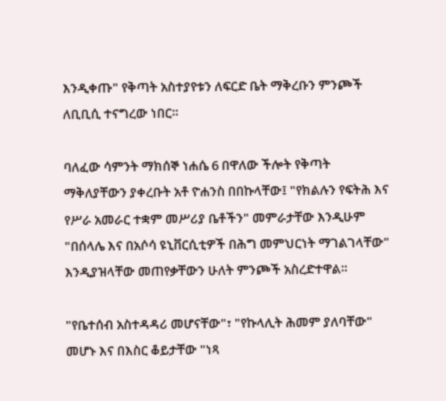እንዲቀጡ" የቅጣት አስተያየቱን ለፍርድ ቤት ማቅረቡን ምንጮች ለቢቢሲ ተናግረው ነበር።

ባለፈው ሳምንት ማክሰኞ ነሐሴ 6 በዋለው ችሎት የቅጣት ማቅለያቸውን ያቀረቡት አቶ ዮሐንስ በበኩላቸው፤ "የክልሉን የፍትሕ እና የሥራ አመራር ተቋም መሥሪያ ቤቶችን" መምራታቸው እንዲሁም "በሰላሌ እና በአሶሳ ዩኒቨርሲቲዎች በሕግ መምህርነት ማገልገላቸው" እንዲያዝላቸው መጠየቃቸውን ሁለት ምንጮች አስረድተዋል።

"የቤተሰብ አስተዳዳሪ መሆናቸው"፣ "የኩላሊት ሕመም ያለባቸው" መሆኑ እና በእስር ቆይታቸው "ነጻ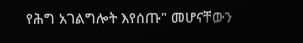የሕግ አገልግሎት እየሰጡ" መሆናቸውን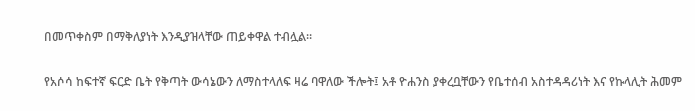በመጥቀስም በማቅለያነት እንዲያዝላቸው ጠይቀዋል ተብሏል።

የአሶሳ ከፍተኛ ፍርድ ቤት የቅጣት ውሳኔውን ለማስተላለፍ ዛሬ ባዋለው ችሎት፤ አቶ ዮሐንስ ያቀረቧቸውን የቤተሰብ አስተዳዳሪነት እና የኩላሊት ሕመም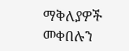ማቅለያዎች መቀበሉን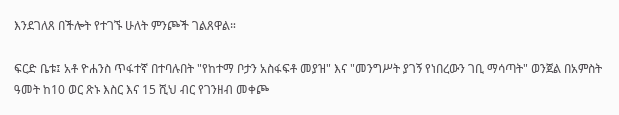እንደገለጸ በችሎት የተገኙ ሁለት ምንጮች ገልጸዋል።

ፍርድ ቤቱ፤ አቶ ዮሐንስ ጥፋተኛ በተባሉበት "የከተማ ቦታን አስፋፍቶ መያዝ" እና "መንግሥት ያገኝ የነበረውን ገቢ ማሳጣት" ወንጀል በአምስት ዓመት ከ10 ወር ጽኑ እስር እና 15 ሺህ ብር የገንዘብ መቀጮ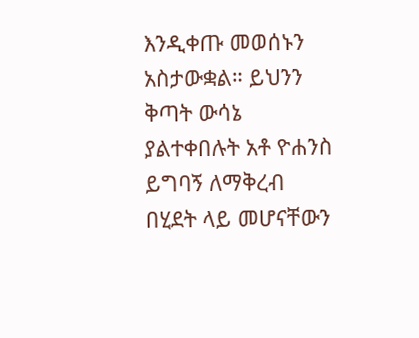እንዲቀጡ መወሰኑን አስታውቋል። ይህንን ቅጣት ውሳኔ ያልተቀበሉት አቶ ዮሐንስ ይግባኝ ለማቅረብ በሂደት ላይ መሆናቸውን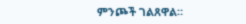ምንጮች ገልጸዋል።